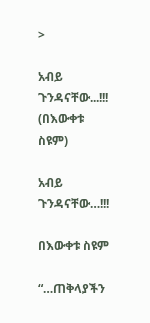>

አብይ ጉንዳናቸው...!!! (በእውቀቱ ስዩም)

አብይ ጉንዳናቸው…!!!

በእውቀቱ ስዩም

“…ጠቅላያችን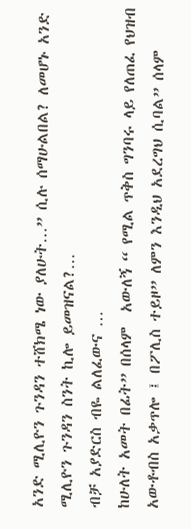አንድ ሚሊዮን ጉንዳን ተሸክሜ ነው ያለሁት…” ሲሉ ሰማሁልበል? ለመሆኑ አንድ ሚሊዮን ጉንዳን ስንት ኪሎ ይመዝናል?…
ብቻ አያድርስ ብዬ ልለፈውና …
ከሁለት አመት በፊት” በሰላም  አውለኝ “ የሚል ጥቅስ ግንባሩ ላይ የለጠፈ የህዝብ አውቶብስ አቃጥሎ ፤ በፖሊስ ተይዞ” ለምን እንዲህ አደረግህ ሲባል” ሰላም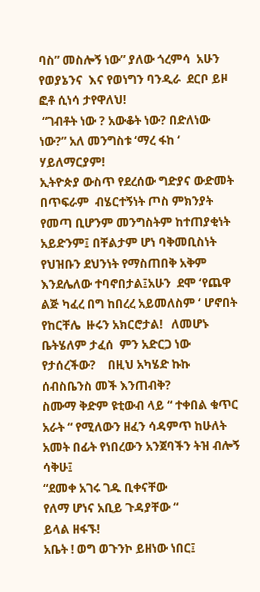ባስ” መስሎኝ ነው” ያለው ጎረምሳ  አሁን የወያኔንና  እና የወነግን ባንዲራ  ደርቦ ይዞ  ፎቶ ሲነሳ ታየዋለህ!
 “ገብቶት ነው ? አውቆት ነው? በድለነው ነው?” አለ መንግስቱ ‘ማረ ፋከ ‘ ሃይለማርያም!
ኢትዮጵያ ውስጥ የደረሰው ግድያና ውድመት በጥፍራም  ብሄርተኝነት ጦስ ምክንያት  የመጣ ቢሆንም መንግስትም ከተጠያቂነት አይድንም፤ በቸልታም ሆነ ባቅመቢስነት የህዝቡን ደህንነት የማስጠበቅ አቅም እንደሌለው ተባኖበታል፤አሁን  ደሞ ‘የጨዋ ልጅ ካፈረ በግ ከበረረ አይመለስም ‘ ሆኖበት የከርቸሌ  ዙሩን አክርሮታል!   ለመሆኑ   ቤትሄለም ታፈሰ  ምን አድርጋ ነው የታሰረችው?    በዚህ አካሄድ ኩኩ ሰብስቤንስ መች እንጠብቅ?
ስሙማ ቅድም ዩቲውብ ላይ “ ተቀበል ቁጥር አራት “ የሚለውን ዘፈን ሳዳምጥ ከሁለት አመት በፊት የነበረውን አንጀባችን ትዝ ብሎኝ ሳቅሁ፤
“ደመቀ አገሩ ገዱ ቢቀናቸው
የለማ ሆነና አቢይ ጉዳያቸው “
ይላል ዘፋኙ!
አቤት ! ወግ ወጉንኮ ይዘነው ነበር፤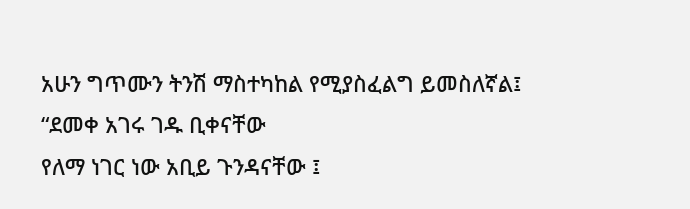አሁን ግጥሙን ትንሽ ማስተካከል የሚያስፈልግ ይመስለኛል፤
“ደመቀ አገሩ ገዱ ቢቀናቸው
የለማ ነገር ነው አቢይ ጉንዳናቸው ፤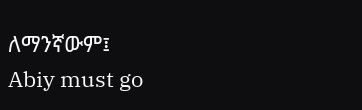ለማንኛውም፤
Abiy must go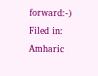forward:-)
Filed in: Amharic